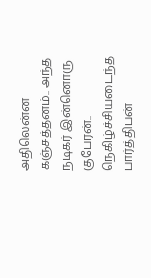அதிலென்ன கஞ்சத்தனம்.. அந்த நடிகர் இன்னொரு குபேரன்.. நெகிழ்ச்சியடைந்த பார்த்திபன்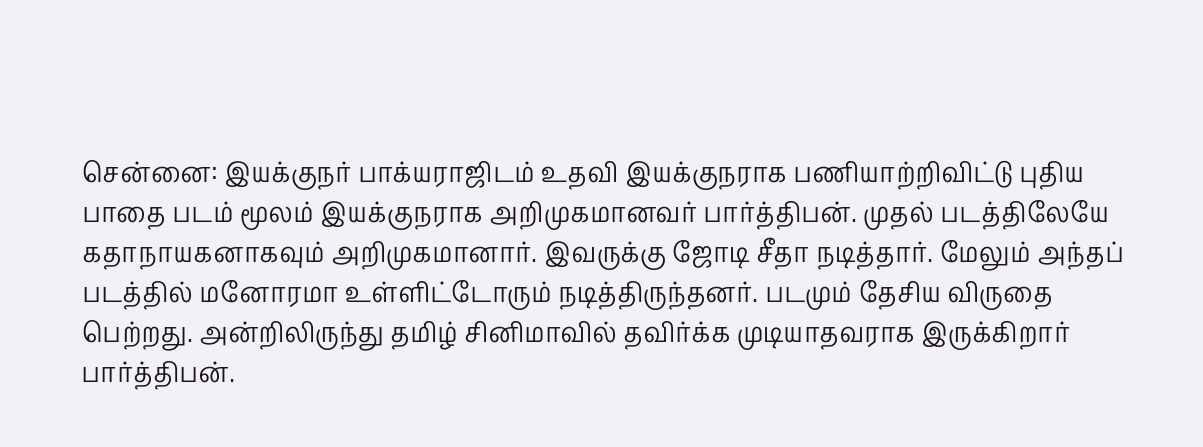சென்னை: இயக்குநர் பாக்யராஜிடம் உதவி இயக்குநராக பணியாற்றிவிட்டு புதிய பாதை படம் மூலம் இயக்குநராக அறிமுகமானவர் பார்த்திபன். முதல் படத்திலேயே கதாநாயகனாகவும் அறிமுகமானார். இவருக்கு ஜோடி சீதா நடித்தார். மேலும் அந்தப் படத்தில் மனோரமா உள்ளிட்டோரும் நடித்திருந்தனர். படமும் தேசிய விருதை பெற்றது. அன்றிலிருந்து தமிழ் சினிமாவில் தவிர்க்க முடியாதவராக இருக்கிறார் பார்த்திபன்.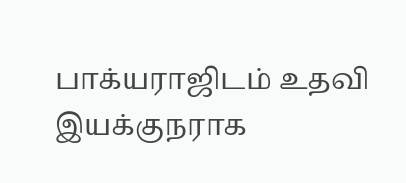பாக்யராஜிடம் உதவி இயக்குநராக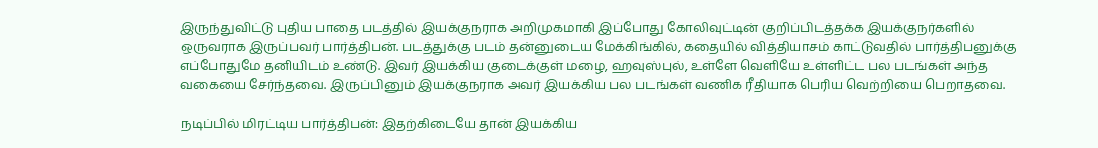இருந்துவிட்டு புதிய பாதை படத்தில் இயக்குநராக அறிமுகமாகி இப்போது கோலிவுட்டின் குறிப்பிடத்தக்க இயக்குநர்களில் ஒருவராக இருப்பவர் பார்த்திபன். படத்துக்கு படம் தன்னுடைய மேக்கிங்கில், கதையில் வித்தியாசம் காட்டுவதில் பார்த்திபனுக்கு எப்போதுமே தனியிடம் உண்டு. இவர் இயக்கிய குடைக்குள் மழை, ஹவுஸ்புல், உள்ளே வெளியே உள்ளிட்ட பல படங்கள் அந்த வகையை சேர்ந்தவை. இருப்பினும் இயக்குநராக அவர் இயக்கிய பல படங்கள் வணிக ரீதியாக பெரிய வெற்றியை பெறாதவை.

நடிப்பில் மிரட்டிய பார்த்திபன்: இதற்கிடையே தான் இயக்கிய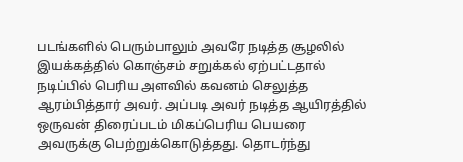படங்களில் பெரும்பாலும் அவரே நடித்த சூழலில் இயக்கத்தில் கொஞ்சம் சறுக்கல் ஏற்பட்டதால் நடிப்பில் பெரிய அளவில் கவனம் செலுத்த ஆரம்பித்தார் அவர். அப்படி அவர் நடித்த ஆயிரத்தில் ஒருவன் திரைப்படம் மிகப்பெரிய பெயரை அவருக்கு பெற்றுக்கொடுத்தது. தொடர்ந்து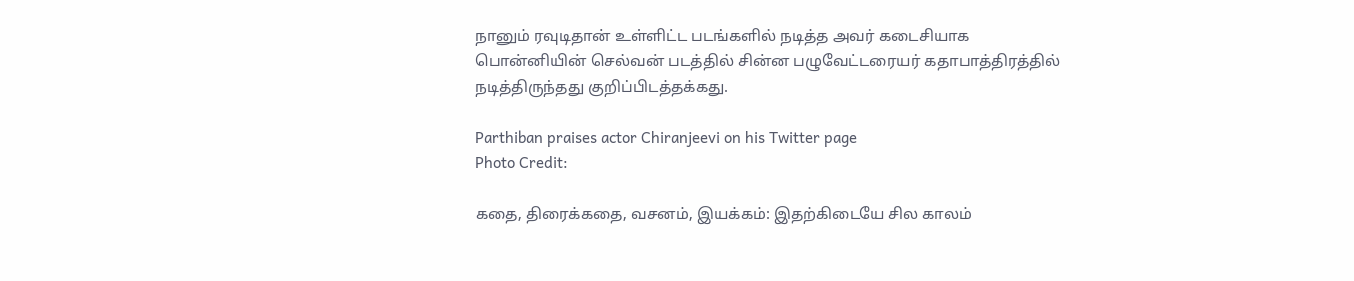நானும் ரவுடிதான் உள்ளிட்ட படங்களில் நடித்த அவர் கடைசியாக பொன்னியின் செல்வன் படத்தில் சின்ன பழுவேட்டரையர் கதாபாத்திரத்தில் நடித்திருந்தது குறிப்பிடத்தக்கது.

Parthiban praises actor Chiranjeevi on his Twitter page
Photo Credit:

கதை, திரைக்கதை, வசனம், இயக்கம்: இதற்கிடையே சில காலம்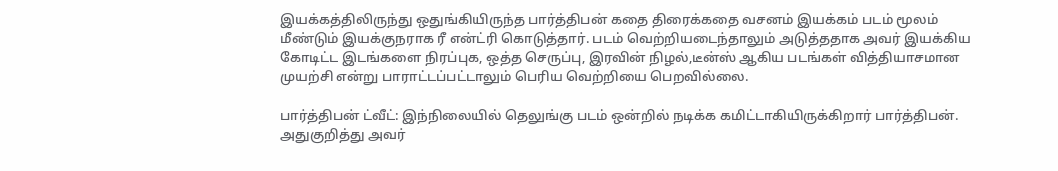இயக்கத்திலிருந்து ஒதுங்கியிருந்த பார்த்திபன் கதை திரைக்கதை வசனம் இயக்கம் படம் மூலம் மீண்டும் இயக்குநராக ரீ என்ட்ரி கொடுத்தார். படம் வெற்றியடைந்தாலும் அடுத்ததாக அவர் இயக்கிய கோடிட்ட இடங்களை நிரப்புக, ஒத்த செருப்பு, இரவின் நிழல்,டீன்ஸ் ஆகிய படங்கள் வித்தியாசமான முயற்சி என்று பாராட்டப்பட்டாலும் பெரிய வெற்றியை பெறவில்லை.

பார்த்திபன் ட்வீட்: இந்நிலையில் தெலுங்கு படம் ஒன்றில் நடிக்க கமிட்டாகியிருக்கிறார் பார்த்திபன். அதுகுறித்து அவர்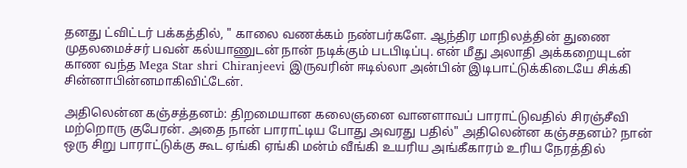தனது ட்விட்டர் பக்கத்தில், " காலை வணக்கம் நண்பர்களே. ஆந்திர மாநிலத்தின் துணை முதலமைச்சர் பவன் கல்யாணுடன் நான் நடிக்கும் படபிடிப்பு. என் மீது அலாதி அக்கறையுடன் காண வந்த Mega Star shri Chiranjeevi இருவரின் ஈடில்லா அன்பின் இடிபாட்டுக்கிடையே சிக்கி சின்னாபின்னமாகிவிட்டேன்.

அதிலென்ன கஞ்சத்தனம்: திறமையான கலைஞனை வானளாவப் பாராட்டுவதில் சிரஞ்சீவி மற்றொரு குபேரன். அதை நான் பாராட்டிய போது அவரது பதில்" அதிலென்ன கஞ்சதனம்? நான் ஒரு சிறு பாராட்டுக்கு கூட ஏங்கி ஏங்கி மன்ம் வீங்கி உயரிய அங்கீகாரம் உரிய நேரத்தில்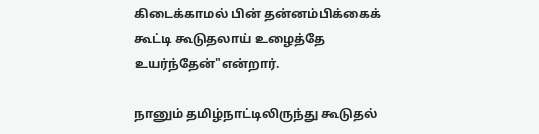கிடைக்காமல் பின் தன்னம்பிக்கைக் கூட்டி கூடுதலாய் உழைத்தே உயர்ந்தேன்"என்றார்.

நானும் தமிழ்நாட்டிலிருந்து கூடுதல்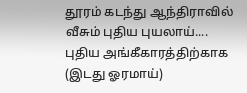தூரம் கடந்து ஆந்திராவில் வீசும் புதிய புயலாய்.... புதிய அங்கீகாரத்திற்காக (இடது ஓரமாய்)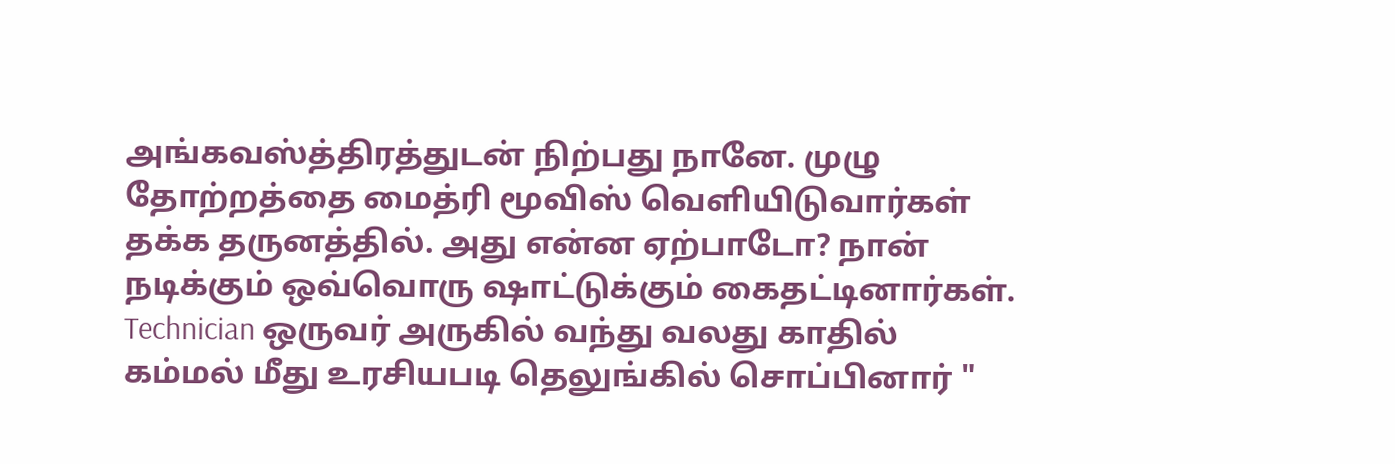அங்கவஸ்த்திரத்துடன் நிற்பது நானே. முழு தோற்றத்தை மைத்ரி மூவிஸ் வெளியிடுவார்கள் தக்க தருனத்தில். அது என்ன ஏற்பாடோ? நான் நடிக்கும் ஒவ்வொரு ஷாட்டுக்கும் கைதட்டினார்கள். Technician ஒருவர் அருகில் வந்து வலது காதில் கம்மல் மீது உரசியபடி தெலுங்கில் சொப்பினார் "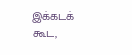இக்கடக் கூட,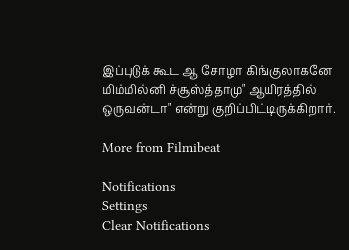இப்புடுக் கூட ஆ சோழா கிங்குலாகனே மிம்மில்னி ச்சூஸ்த்தாமு" ஆயிரத்தில் ஒருவன்டா" என்று குறிப்பிட்டிருக்கிறார்.

More from Filmibeat

Notifications
Settings
Clear Notifications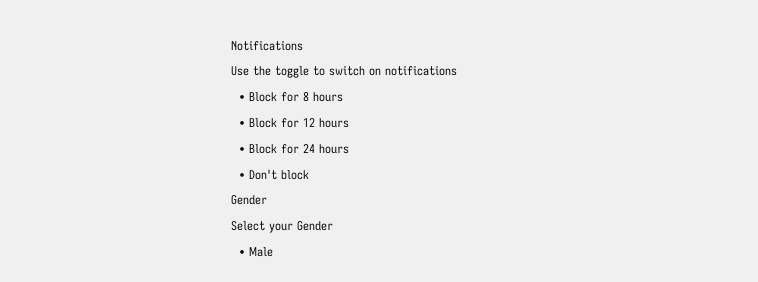Notifications
Use the toggle to switch on notifications
  • Block for 8 hours
  • Block for 12 hours
  • Block for 24 hours
  • Don't block
Gender
Select your Gender
  • Male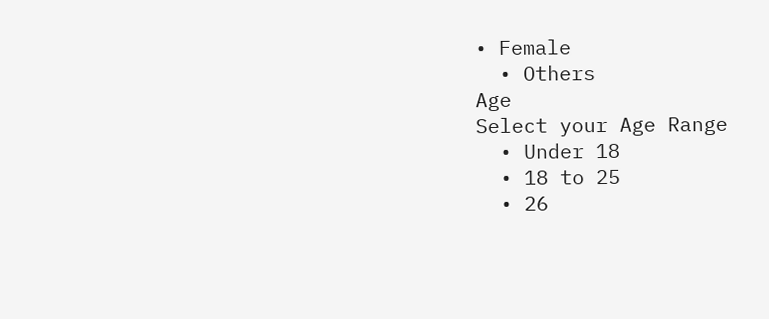• Female
  • Others
Age
Select your Age Range
  • Under 18
  • 18 to 25
  • 26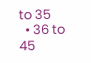to 35
  • 36 to 45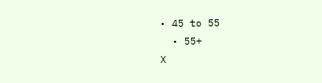• 45 to 55
  • 55+
X